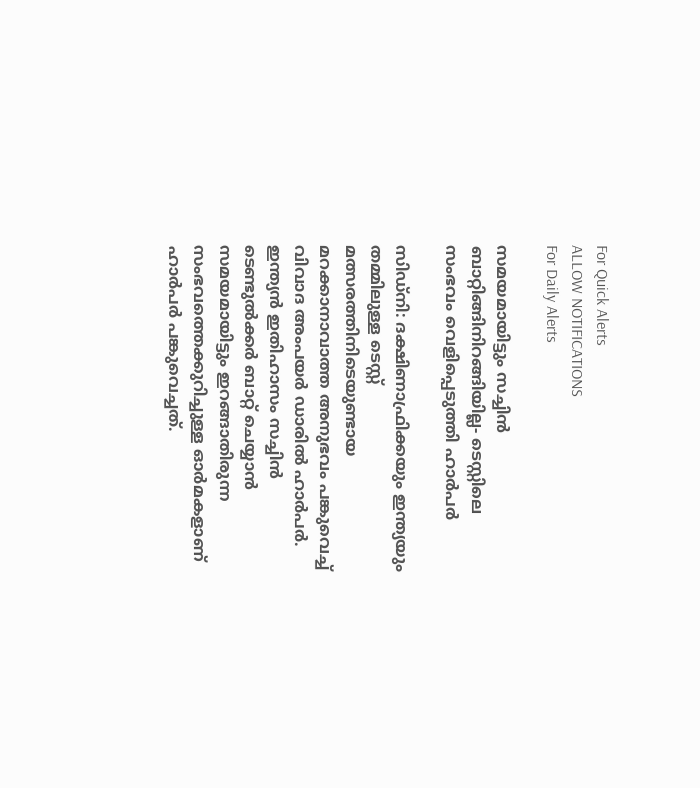For Quick Alerts
ALLOW NOTIFICATIONS
For Daily Alerts

സമയമായിട്ടും സച്ചിന്‍ ബാറ്റിങ്ങിനിറങ്ങിയില്ല- ടെസ്റ്റിലെ സംഭവം വെളിപ്പെടുത്തി ഹാര്‍പര്‍

സിഡ്‌നി: ദക്ഷിണാഫ്രിക്കയും ഇന്ത്യയും തമ്മിലുള്ള ടെസ്റ്റ് മത്സരത്തിനിടെയുണ്ടായ മറക്കാനാവാത്ത അനുഭവം പങ്കുവെച്ച് വിവാദ അംപയര്‍ ഡാരില്‍ ഹാര്‍പര്‍. ഇന്ത്യന്‍ ഇതിഹാസം സച്ചിന്‍ ടെണ്ടുല്‍ക്കര്‍ ബാറ്റ് ചെയ്യാന്‍ സമയമായിട്ടും ഇറങ്ങാതിരുന്ന സംഭവത്തെക്കുറിച്ചുള്ള ഓര്‍മകളാണ് ഹാര്‍പര്‍ പങ്കുവെച്ചത്.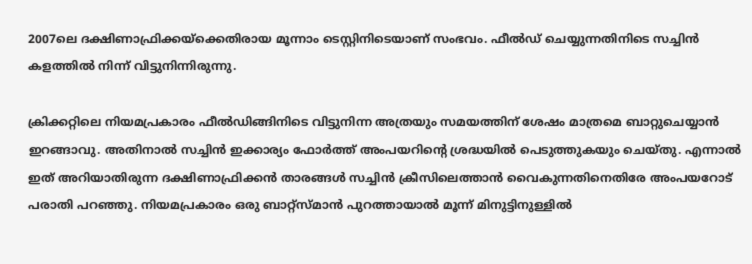2007ലെ ദക്ഷിണാഫ്രിക്കയ്‌ക്കെതിരായ മൂന്നാം ടെസ്റ്റിനിടെയാണ് സംഭവം. ഫീല്‍ഡ് ചെയ്യുന്നതിനിടെ സച്ചിന്‍ കളത്തില്‍ നിന്ന് വിട്ടുനിന്നിരുന്നു.

ക്രിക്കറ്റിലെ നിയമപ്രകാരം ഫീല്‍ഡിങ്ങിനിടെ വിട്ടുനിന്ന അത്രയും സമയത്തിന് ശേഷം മാത്രമെ ബാറ്റുചെയ്യാന്‍ ഇറങ്ങാവു. അതിനാല്‍ സച്ചിന്‍ ഇക്കാര്യം ഫോര്‍ത്ത് അംപയറിന്റെ ശ്രദ്ധയില്‍ പെടുത്തുകയും ചെയ്തു. എന്നാല്‍ ഇത് അറിയാതിരുന്ന ദക്ഷിണാഫ്രിക്കന്‍ താരങ്ങള്‍ സച്ചിന്‍ ക്രീസിലെത്താന്‍ വൈകുന്നതിനെതിരേ അംപയറോട് പരാതി പറഞ്ഞു. നിയമപ്രകാരം ഒരു ബാറ്റ്‌സ്മാന്‍ പുറത്തായാല്‍ മൂന്ന് മിനുട്ടിനുള്ളില്‍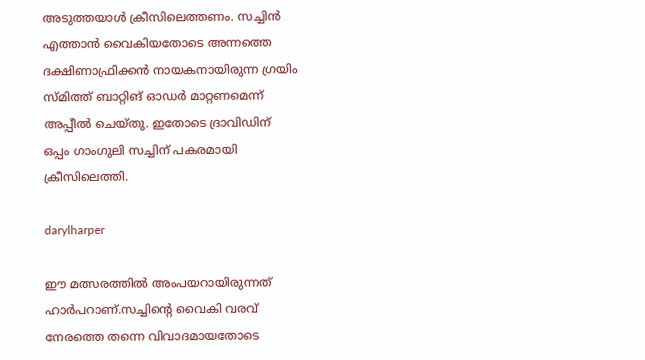അടുത്തയാള്‍ ക്രീസിലെത്തണം. സച്ചിന്‍ എത്താന്‍ വൈകിയതോടെ അന്നത്തെ ദക്ഷിണാഫ്രിക്കന്‍ നായകനായിരുന്ന ഗ്രയിം സ്മിത്ത് ബാറ്റിങ് ഓഡര്‍ മാറ്റണമെന്ന് അപ്പീല്‍ ചെയ്തു. ഇതോടെ ദ്രാവിഡിന് ഒപ്പം ഗാംഗുലി സച്ചിന് പകരമായി ക്രീസിലെത്തി.

darylharper

ഈ മത്സരത്തില്‍ അംപയറായിരുന്നത് ഹാര്‍പറാണ്.സച്ചിന്റെ വൈകി വരവ് നേരത്തെ തന്നെ വിവാദമായതോടെ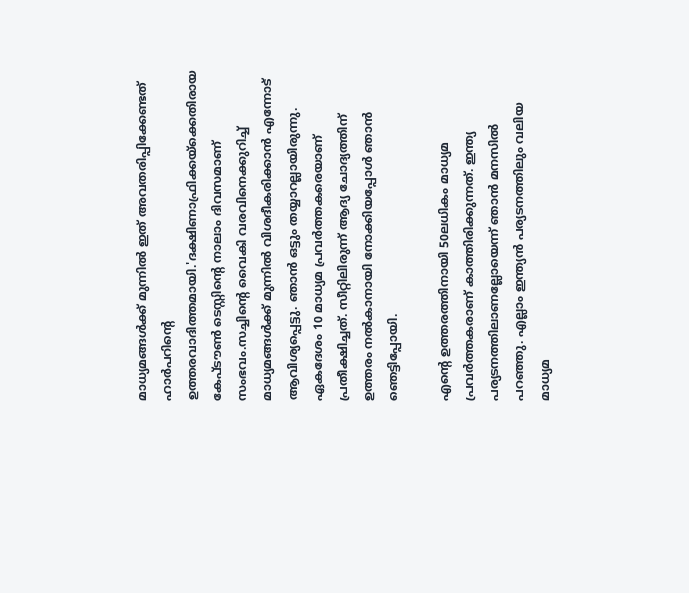മാധ്യമങ്ങള്‍ക്ക് മുന്നില്‍ ഇത് അവതരിപ്പിക്കേണ്ടത് ഹാര്‍പറിന്റെ ഉത്തരവാദിത്തമായി.'ദക്ഷിണാഫ്രിക്കയ്‌ക്കെതിരായ കേപ്ടൗണ്‍ ടെസ്റ്റിന്റെ നാലാം ദിവസമാണ് സംഭവം.സച്ചിന്റെ വൈകി വരവിനെക്കുറിച്ച് മാധ്യമങ്ങള്‍ക്ക് മുന്നില്‍ വിശദീകരിക്കാന്‍ എന്നോട് ആവിശ്യപ്പെട്ടു. ഞാന്‍ ഒട്ടും തയ്യാറല്ലായിരുന്നു. ഏകദേശം 10 മാധ്യമ പ്രവര്‍ത്തകരെയാണ് പ്രതീക്ഷിച്ചത്. സീറ്റിലിരുന്ന് ആദ്യ ചോദ്യത്തിന് ഉത്തരം നല്‍കാനായി നോക്കിയപ്പോള്‍ ഞാന്‍ ഞെട്ടിപ്പോയി.

എന്റെ ഉത്തരത്തിനായി 50ലധികം മാധ്യമ പ്രവര്‍ത്തകരാണ് കാത്തിരിക്കുന്നത്. ഇന്ത്യ പര്യടനത്തിലാണല്ലോയെന്ന് ഞാന്‍ മനസില്‍ പറഞ്ഞു. എല്ലാം ഇന്ത്യന്‍ പര്യടനത്തിലും വലിയ മാധ്യമ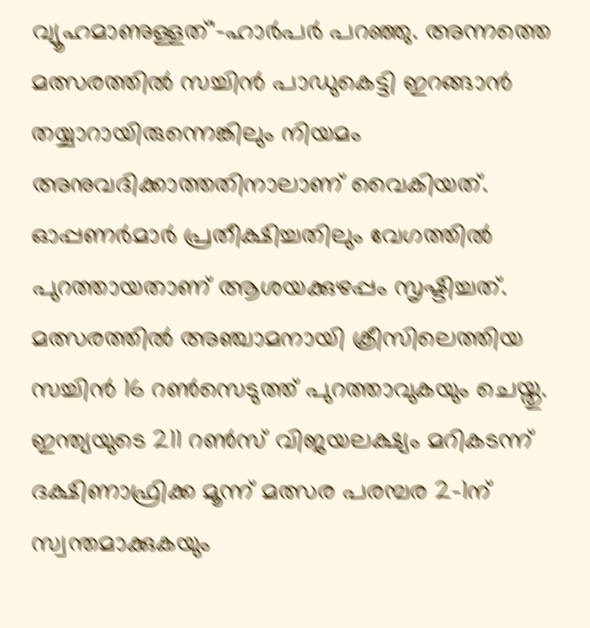വ്യൂഹമാണുള്ളത്'-ഹാര്‍പര്‍ പറഞ്ഞു. അന്നത്തെ മത്സരത്തില്‍ സച്ചിന്‍ പാഡുകെട്ടി ഇറങ്ങാന്‍ തയ്യാറായിരുന്നെങ്കിലും നിയമം അനുവദിക്കാത്തതിനാലാണ് വൈകിയത്. ഓപ്പണര്‍മാര്‍ പ്രതീക്ഷിച്ചതിലും വേഗത്തില്‍ പുറത്തായതാണ് ആശയക്കുഴപ്പം സൃഷ്ടിച്ചത്. മത്സരത്തില്‍ അഞ്ചാമനായി ക്രീസിലെത്തിയ സച്ചിന്‍ 16 റണ്‍സെടുത്ത് പുറത്താവുകയും ചെയ്തു. ഇന്ത്യയുടെ 211 റണ്‍സ് വിജയലക്ഷ്യം മറികടന്ന് ദക്ഷിണാഫ്രിക്ക മൂന്ന് മത്സര പരമ്പര 2-1ന് സ്വന്തമാക്കുകയും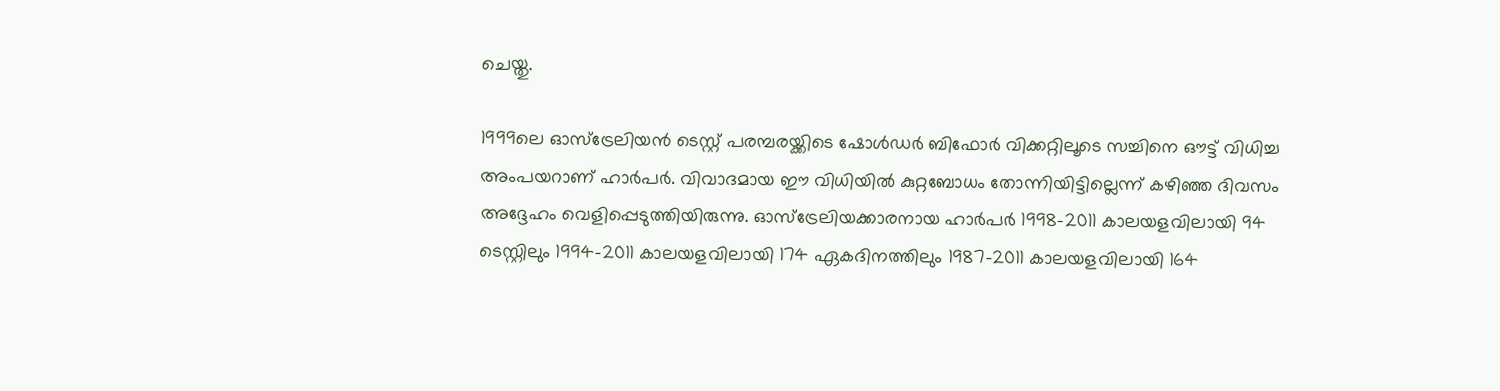ചെയ്തു.

1999ലെ ഓസ്‌ട്രേലിയന്‍ ടെസ്റ്റ് പരമ്പരയ്ക്കിടെ ഷോള്‍ഡര്‍ ബിഫോര്‍ വിക്കറ്റിലൂടെ സച്ചിനെ ഔട്ട് വിധിച്ച അംപയറാണ് ഹാര്‍പര്‍. വിവാദമായ ഈ വിധിയില്‍ കുറ്റബോധം തോന്നിയിട്ടില്ലെന്ന് കഴിഞ്ഞ ദിവസം അദ്ദേഹം വെളിപ്പെടുത്തിയിരുന്നു. ഓസ്‌ട്രേലിയക്കാരനായ ഹാര്‍പര്‍ 1998-2011 കാലയളവിലായി 94 ടെസ്റ്റിലും 1994-2011 കാലയളവിലായി 174 ഏകദിനത്തിലും 1987-2011 കാലയളവിലായി 164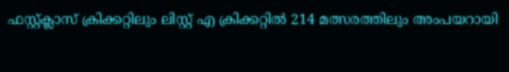ഫസ്റ്റ്ക്ലാസ് ക്രിക്കറ്റിലും ലിസ്റ്റ് എ ക്രിക്കറ്റില്‍ 214 മത്സരത്തിലും അംപയറായി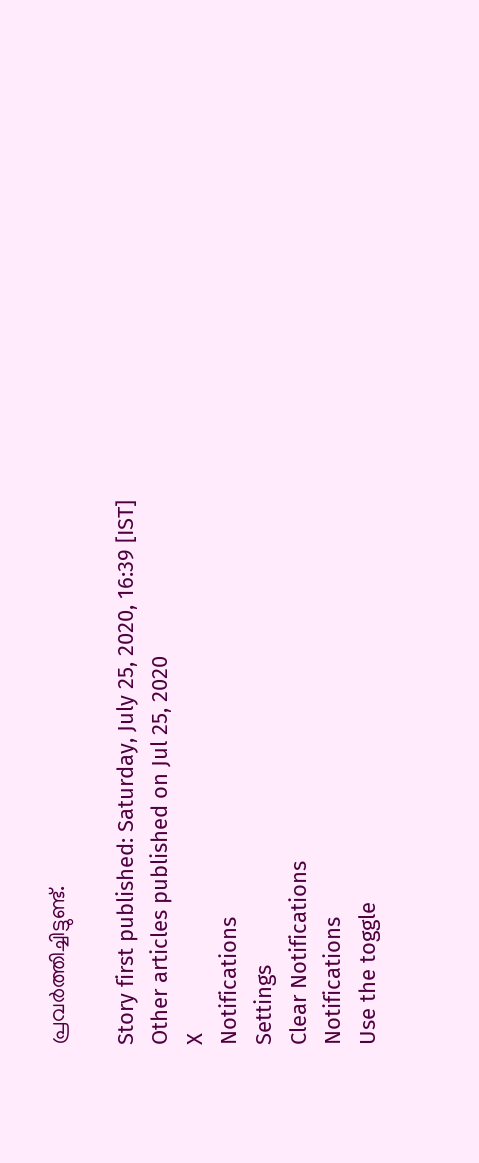പ്രവര്‍ത്തിച്ചിട്ടുണ്ട്.

Story first published: Saturday, July 25, 2020, 16:39 [IST]
Other articles published on Jul 25, 2020
X
Notifications
Settings
Clear Notifications
Notifications
Use the toggle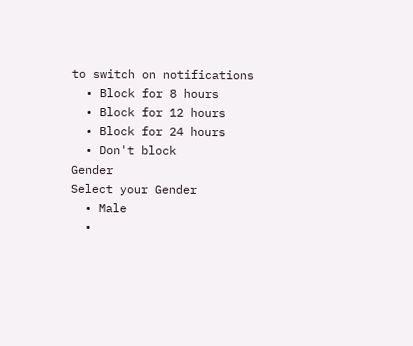to switch on notifications
  • Block for 8 hours
  • Block for 12 hours
  • Block for 24 hours
  • Don't block
Gender
Select your Gender
  • Male
  •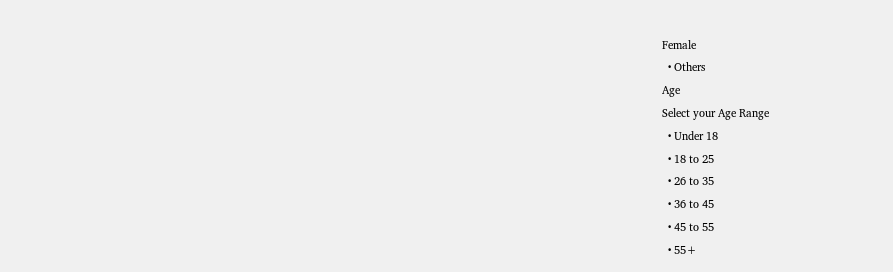Female
  • Others
Age
Select your Age Range
  • Under 18
  • 18 to 25
  • 26 to 35
  • 36 to 45
  • 45 to 55
  • 55+